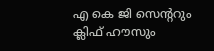എ കെ ജി സെൻ്ററും ക്ലിഫ് ഹൗസും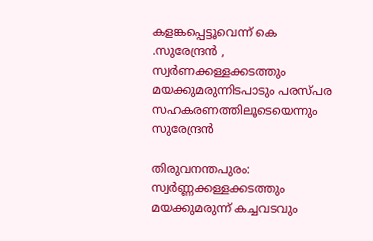കളങ്കപ്പെട്ടൂവെന്ന് കെ .സുരേന്ദ്രൻ , സ്വർണക്കള്ളക്കടത്തും മയക്കുമരുന്നിടപാടും പരസ്പര സഹകരണത്തിലൂടെയെന്നും സുരേന്ദ്രൻ

തിരുവനന്തപുരം: സ്വര്‍ണ്ണക്കള്ളക്കടത്തും മയക്കുമരുന്ന് കച്ചവടവും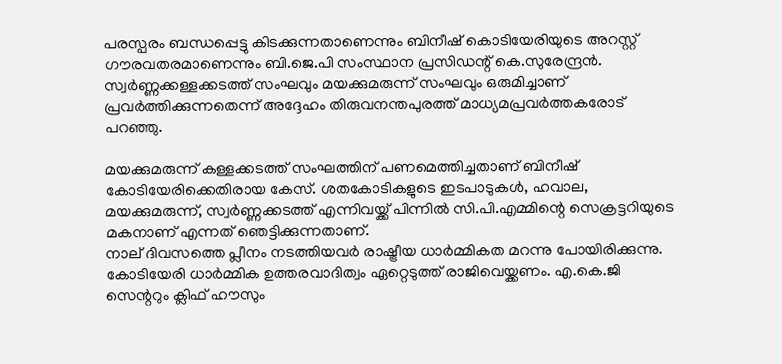പരസ്പരം ബന്ധപ്പെട്ടു കിടക്കുന്നതാണെന്നും ബിനീഷ് കൊടിയേരിയുടെ അറസ്റ്റ് ഗൗരവതരമാണെന്നും ബി.ജെ.പി സംസ്ഥാന പ്രസിഡന്റ് കെ.സുരേന്ദ്രന്‍. സ്വര്‍ണ്ണക്കള്ളക്കടത്ത് സംഘവും മയക്കുമരുന്ന് സംഘവും ഒരുമിച്ചാണ് പ്രവര്‍ത്തിക്കുന്നതെന്ന് അദ്ദേഹം തിരുവനന്തപുരത്ത് മാധ്യമപ്രവര്‍ത്തകരോട് പറഞ്ഞു.

മയക്കുമരുന്ന് കള്ളക്കടത്ത് സംഘത്തിന് പണമെത്തിച്ചതാണ് ബിനീഷ് കോടിയേരിക്കെതിരായ കേസ്. ശതകോടികളുടെ ഇടപാടുകള്‍, ഹവാല, മയക്കുമരുന്ന്, സ്വര്‍ണ്ണക്കടത്ത് എന്നിവയ്ക്ക് പിന്നില്‍ സി.പി.എമ്മിന്റെ സെക്രട്ടറിയുടെ മകനാണ് എന്നത് ഞെട്ടിക്കുന്നതാണ്.
നാല് ദിവസത്തെ പ്ലീനം നടത്തിയവര്‍ രാഷ്ട്രീയ ധാര്‍മ്മികത മറന്നു പോയിരിക്കുന്നു. കോടിയേരി ധാര്‍മ്മിക ഉത്തരവാദിത്വം ഏറ്റെടുത്ത് രാജിവെയ്ക്കണം. എ.കെ.ജി സെന്ററും ക്ലിഫ് ഹൗസും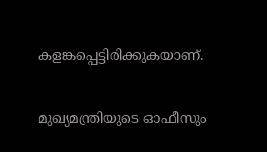കളങ്കപ്പെട്ടിരിക്കുകയാണ്.

മുഖ്യമന്ത്രിയുടെ ഓഫീസും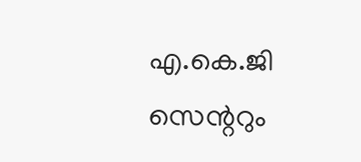എ.കെ.ജി സെന്ററും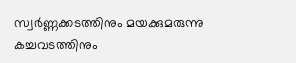സ്വര്‍ണ്ണക്കടത്തിനും മയക്കുമരുന്നു കച്ചവടത്തിനും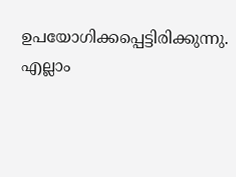ഉപയോഗിക്കപ്പെട്ടിരിക്കുന്നു. എല്ലാം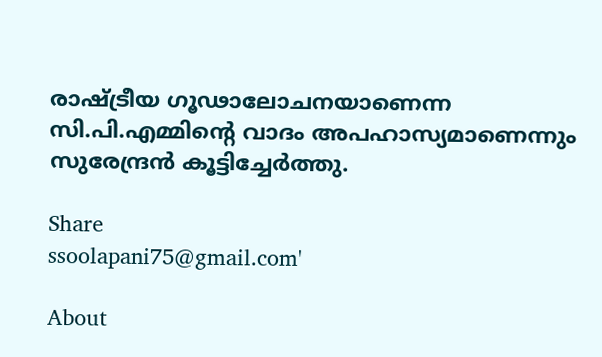രാഷ്ട്രീയ ഗൂഢാലോചനയാണെന്ന സി.പി.എമ്മിന്റെ വാദം അപഹാസ്യമാണെന്നും സുരേന്ദ്രന്‍ കൂട്ടിച്ചേര്‍ത്തു.

Share
ssoolapani75@gmail.com'

About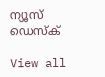ന്യൂസ് ഡെസ്ക്

View all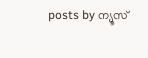posts by ന്യൂസ്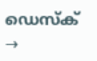ഡെസ്ക് →